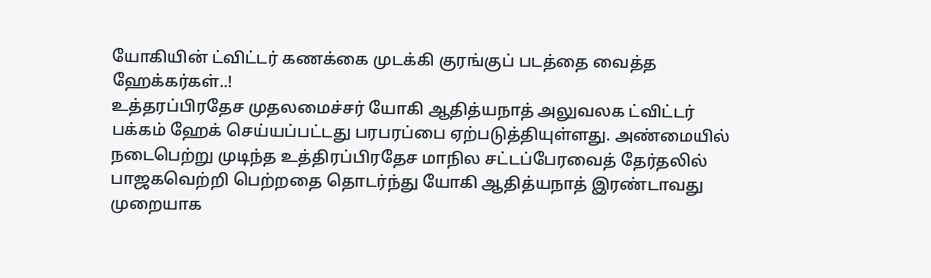யோகியின் ட்விட்டர் கணக்கை முடக்கி குரங்குப் படத்தை வைத்த ஹேக்கர்கள்..!
உத்தரப்பிரதேச முதலமைச்சர் யோகி ஆதித்யநாத் அலுவலக ட்விட்டர் பக்கம் ஹேக் செய்யப்பட்டது பரபரப்பை ஏற்படுத்தியுள்ளது. அண்மையில் நடைபெற்று முடிந்த உத்திரப்பிரதேச மாநில சட்டப்பேரவைத் தேர்தலில் பாஜகவெற்றி பெற்றதை தொடர்ந்து யோகி ஆதித்யநாத் இரண்டாவது முறையாக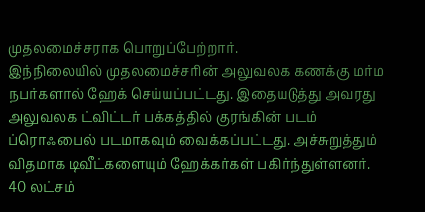முதலமைச்சராக பொறுப்பேற்றார்.
இந்நிலையில் முதலமைச்சரின் அலுவலக கணக்கு மர்ம நபர்களால் ஹேக் செய்யப்பட்டது. இதையடுத்து அவரது அலுவலக ட்விட்டர் பக்கத்தில் குரங்கின் படம் ப்ரொஃபைல் படமாகவும் வைக்கப்பட்டது. அச்சுறுத்தும் விதமாக டிவீட்களையும் ஹேக்கர்கள் பகிர்ந்துள்ளனர்.
40 லட்சம்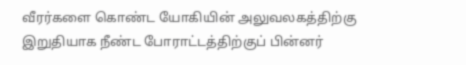வீரர்களை கொண்ட யோகியின் அலுவலகத்திற்கு இறுதியாக நீண்ட போராட்டத்திற்குப் பின்னர்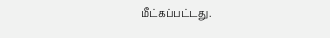மீட்கப்பட்டது.